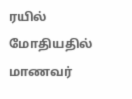ரயில் மோதியதில் மாணவர்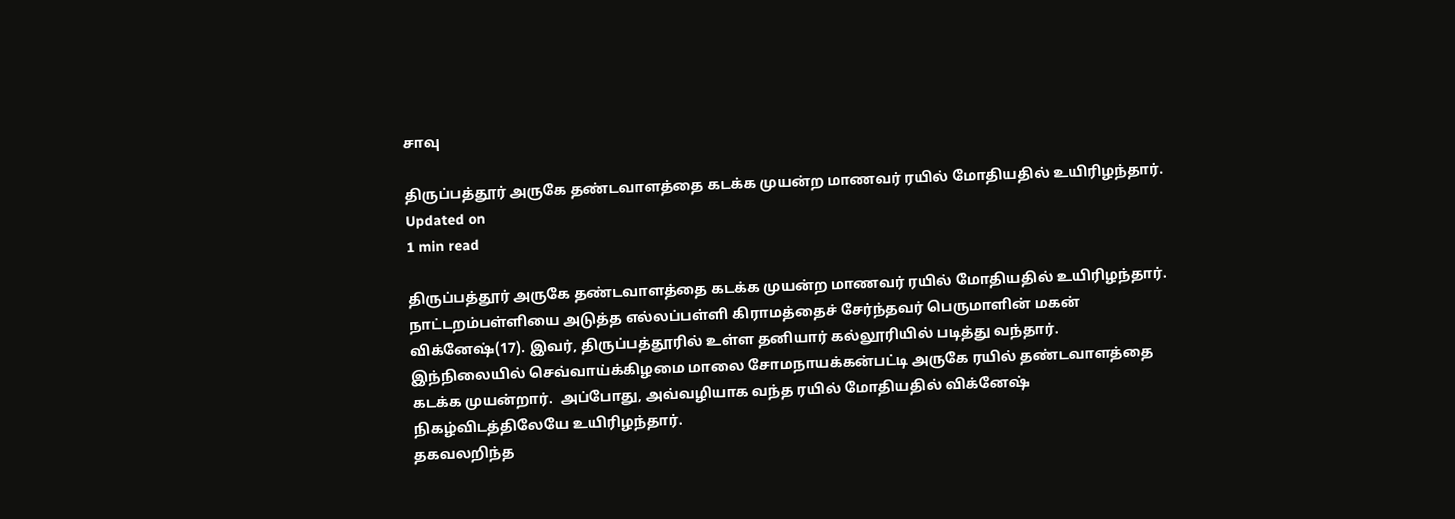சாவு

திருப்பத்தூர் அருகே தண்டவாளத்தை கடக்க முயன்ற மாணவர் ரயில் மோதியதில் உயிரிழந்தார்.
Updated on
1 min read

திருப்பத்தூர் அருகே தண்டவாளத்தை கடக்க முயன்ற மாணவர் ரயில் மோதியதில் உயிரிழந்தார்.
நாட்டறம்பள்ளியை அடுத்த எல்லப்பள்ளி கிராமத்தைச் சேர்ந்தவர் பெருமாளின் மகன் விக்னேஷ்(17). இவர், திருப்பத்தூரில் உள்ள தனியார் கல்லூரியில் படித்து வந்தார்.
இந்நிலையில் செவ்வாய்க்கிழமை மாலை சோமநாயக்கன்பட்டி அருகே ரயில் தண்டவாளத்தை கடக்க முயன்றார்.  அப்போது, அவ்வழியாக வந்த ரயில் மோதியதில் விக்னேஷ் நிகழ்விடத்திலேயே உயிரிழந்தார்.
தகவலறிந்த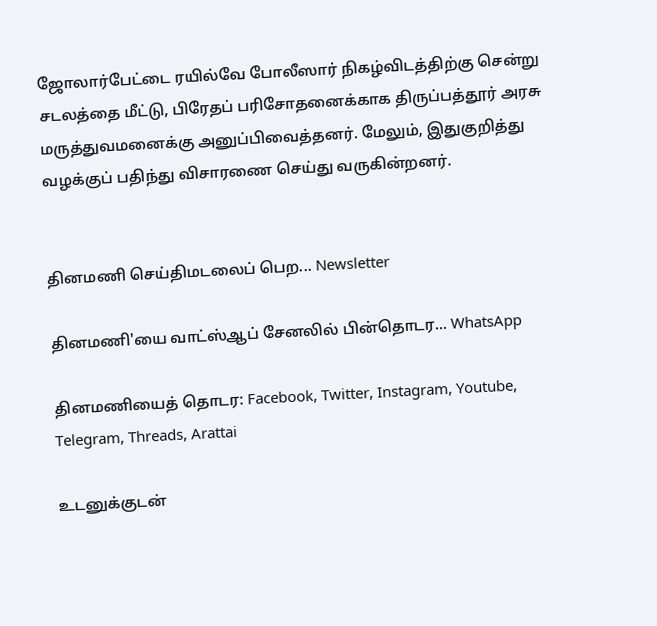ஜோலார்பேட்டை ரயில்வே போலீஸார் நிகழ்விடத்திற்கு சென்று சடலத்தை மீட்டு, பிரேதப் பரிசோதனைக்காக திருப்பத்தூர் அரசு மருத்துவமனைக்கு அனுப்பிவைத்தனர். மேலும், இதுகுறித்து வழக்குப் பதிந்து விசாரணை செய்து வருகின்றனர்.


தினமணி செய்திமடலைப் பெற... Newsletter

தினமணி'யை வாட்ஸ்ஆப் சேனலில் பின்தொடர... WhatsApp

தினமணியைத் தொடர: Facebook, Twitter, Instagram, Youtube, Telegram, Threads, Arattai

உடனுக்குடன்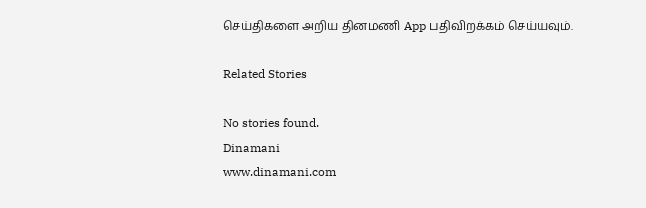செய்திகளை அறிய தினமணி App பதிவிறக்கம் செய்யவும்.

Related Stories

No stories found.
Dinamani
www.dinamani.com